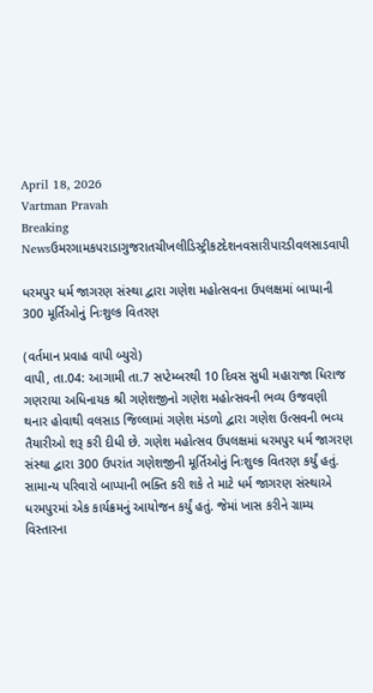April 18, 2026
Vartman Pravah
Breaking Newsઉમરગામકપરાડાગુજરાતચીખલીડિસ્ટ્રીકટદેશનવસારીપારડીવલસાડવાપી

ધરમપુર ધર્મ જાગરણ સંસ્‍થા દ્વારા ગણેશ મહોત્‍સવના ઉપલક્ષમાં બાપ્‍પાની 300 મૂર્તિઓનું નિઃશુલ્‍ક વિતરણ

(વર્તમાન પ્રવાહ વાપી બ્‍યુરો)
વાપી, તા.04: આગામી તા.7 સપ્‍ટેમ્‍બરથી 10 દિવસ સુધી મહારાજા ધિરાજ ગણરાયા અધિનાયક શ્રી ગણેશજીનો ગણેશ મહોત્‍સવની ભવ્‍ય ઉજવણી થનાર હોવાથી વલસાડ જિલ્લામાં ગણેશ મંડળો દ્વારા ગણેશ ઉત્‍સવની ભવ્‍ય તૈયારીઓ શરૂ કરી દીધી છે. ગણેશ મહોત્‍સવ ઉપલક્ષમાં ધરમપુર ધર્મ જાગરણ સંસ્‍થા દ્વારા 300 ઉપરાંત ગણેશજીની મૂર્તિઓનું નિઃશુલ્‍ક વિતરણ કર્યું હતું.
સામાન્‍ય પરિવારો બાપ્‍પાની ભક્‍તિ કરી શકે તે માટે ધર્મ જાગરણ સંસ્‍થાએ ધરમપુરમાં એક કાર્યક્રમનું આયોજન કર્યું હતું. જેમાં ખાસ કરીને ગ્રામ્‍ય વિસ્‍તારના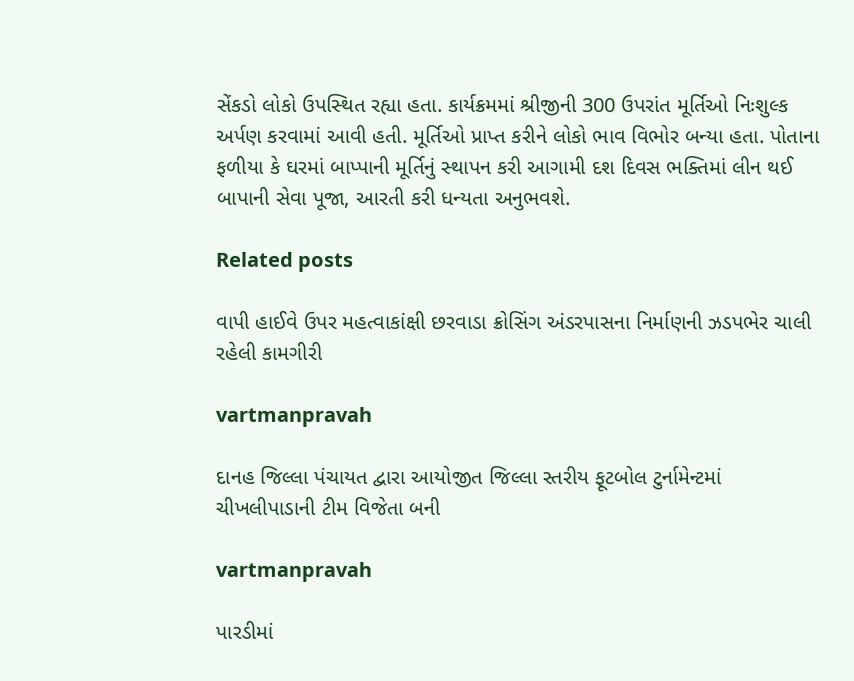સેંકડો લોકો ઉપસ્‍થિત રહ્યા હતા. કાર્યક્રમમાં શ્રીજીની 300 ઉપરાંત મૂર્તિઓ નિઃશુલ્‍ક અર્પણ કરવામાં આવી હતી. મૂર્તિઓ પ્રાપ્ત કરીને લોકો ભાવ વિભોર બન્‍યા હતા. પોતાના ફળીયા કે ઘરમાં બાપ્‍પાની મૂર્તિનું સ્‍થાપન કરી આગામી દશ દિવસ ભક્‍તિમાં લીન થઈ બાપાની સેવા પૂજા, આરતી કરી ધન્‍યતા અનુભવશે.

Related posts

વાપી હાઈવે ઉપર મહત્‍વાકાંક્ષી છરવાડા ક્રોસિંગ અંડરપાસના નિર્માણની ઝડપભેર ચાલી રહેલી કામગીરી

vartmanpravah

દાનહ જિલ્લા પંચાયત દ્વારા આયોજીત જિલ્લા સ્‍તરીય ફૂટબોલ ટુર્નામેન્‍ટમાં ચીખલીપાડાની ટીમ વિજેતા બની

vartmanpravah

પારડીમાં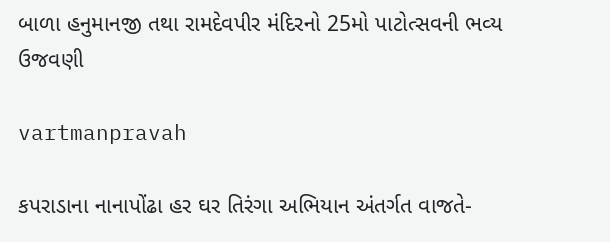બાળા હનુમાનજી તથા રામદેવપીર મંદિરનો 25મો પાટોત્‍સવની ભવ્‍ય ઉજવણી

vartmanpravah

કપરાડાના નાનાપોંઢા હર ઘર તિરંગા અભિયાન અંતર્ગત વાજતે-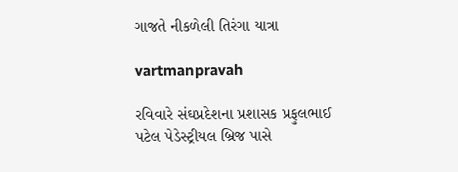ગાજતે નીકળેલી તિરંગા યાત્રા

vartmanpravah

રવિવારે સંઘપ્રદેશના પ્રશાસક પ્રફુલભાઈ પટેલ પેડેસ્‍ટ્રીયલ બ્રિજ પાસે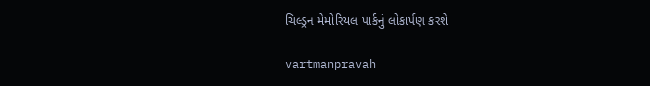ચિલ્‍ડ્રન મેમોરિયલ પાર્કનું લોકાર્પણ કરશે

vartmanpravah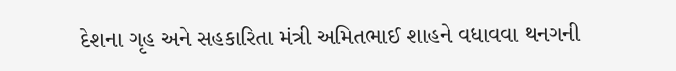દેશના ગૃહ અને સહકારિતા મંત્રી અમિતભાઈ શાહને વધાવવા થનગની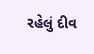રહેલું દીવ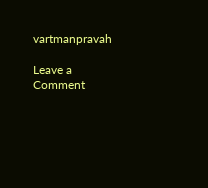vartmanpravah

Leave a Comment